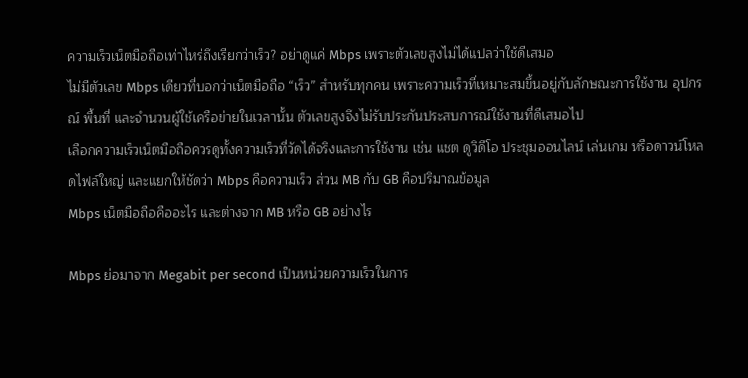ความเร็วเน็ตมือถือเท่าไหร่ถึงเรียกว่าเร็ว? อย่าดูแค่ Mbps เพราะตัวเลขสูงไม่ได้แปลว่าใช้ดีเสมอ
ไม่มีตัวเลข Mbps เดียวที่บอกว่าเน็ตมือถือ “เร็ว” สำหรับทุกคน เพราะความเร็วที่เหมาะสมขึ้นอยู่กับลักษณะการใช้งาน อุปกรณ์ พื้นที่ และจำนวนผู้ใช้เครือข่ายในเวลานั้น ตัวเลขสูงจึงไม่รับประกันประสบการณ์ใช้งานที่ดีเสมอไป
เลือกความเร็วเน็ตมือถือควรดูทั้งความเร็วที่วัดได้จริงและการใช้งาน เช่น แชต ดูวิดีโอ ประชุมออนไลน์ เล่นเกม หรือดาวน์โหลดไฟล์ใหญ่ และแยกให้ชัดว่า Mbps คือความเร็ว ส่วน MB กับ GB คือปริมาณข้อมูล
Mbps เน็ตมือถือคืออะไร และต่างจาก MB หรือ GB อย่างไร

Mbps ย่อมาจาก Megabit per second เป็นหน่วยความเร็วในการ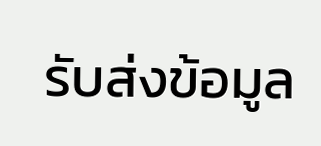รับส่งข้อมูล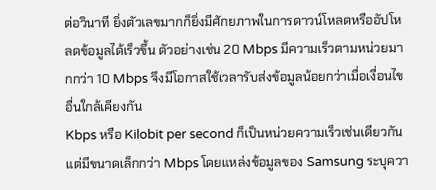ต่อวินาที ยิ่งตัวเลขมากก็ยิ่งมีศักยภาพในการดาวน์โหลดหรืออัปโหลดข้อมูลได้เร็วขึ้น ตัวอย่างเช่น 20 Mbps มีความเร็วตามหน่วยมากกว่า 10 Mbps จึงมีโอกาสใช้เวลารับส่งข้อมูลน้อยกว่าเมื่อเงื่อนไขอื่นใกล้เคียงกัน
Kbps หรือ Kilobit per second ก็เป็นหน่วยความเร็วเช่นเดียวกัน แต่มีขนาดเล็กกว่า Mbps โดยแหล่งข้อมูลของ Samsung ระบุควา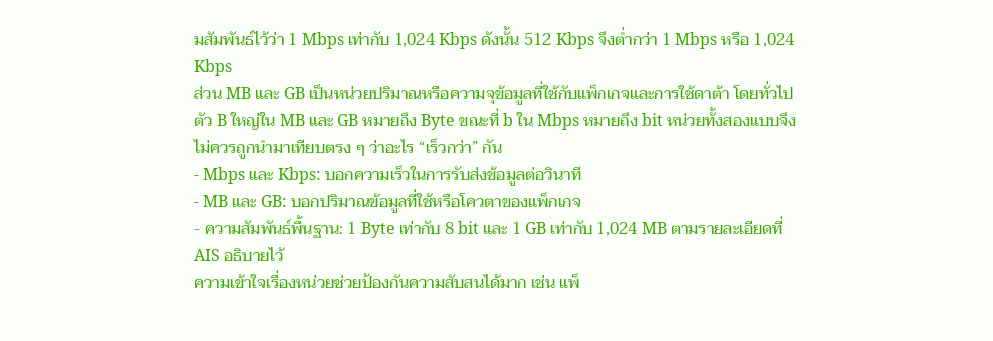มสัมพันธ์ไว้ว่า 1 Mbps เท่ากับ 1,024 Kbps ดังนั้น 512 Kbps จึงต่ำกว่า 1 Mbps หรือ 1,024 Kbps
ส่วน MB และ GB เป็นหน่วยปริมาณหรือความจุข้อมูลที่ใช้กับแพ็กเกจและการใช้ดาต้า โดยทั่วไปตัว B ใหญ่ใน MB และ GB หมายถึง Byte ขณะที่ b ใน Mbps หมายถึง bit หน่วยทั้งสองแบบจึงไม่ควรถูกนำมาเทียบตรง ๆ ว่าอะไร “เร็วกว่า” กัน
- Mbps และ Kbps: บอกความเร็วในการรับส่งข้อมูลต่อวินาที
- MB และ GB: บอกปริมาณข้อมูลที่ใช้หรือโควตาของแพ็กเกจ
- ความสัมพันธ์พื้นฐาน: 1 Byte เท่ากับ 8 bit และ 1 GB เท่ากับ 1,024 MB ตามรายละเอียดที่ AIS อธิบายไว้
ความเข้าใจเรื่องหน่วยช่วยป้องกันความสับสนได้มาก เช่น แพ็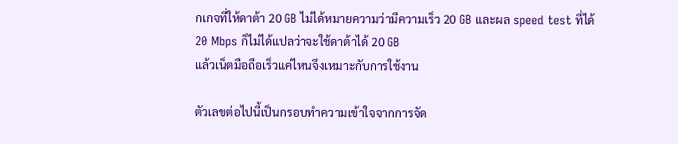กเกจที่ให้ดาต้า 20 GB ไม่ได้หมายความว่ามีความเร็ว 20 GB และผล speed test ที่ได้ 20 Mbps ก็ไม่ได้แปลว่าจะใช้ดาต้าได้ 20 GB
แล้วเน็ตมือถือเร็วแค่ไหนจึงเหมาะกับการใช้งาน

ตัวเลขต่อไปนี้เป็นกรอบทำความเข้าใจจากการจัด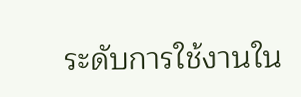ระดับการใช้งานใน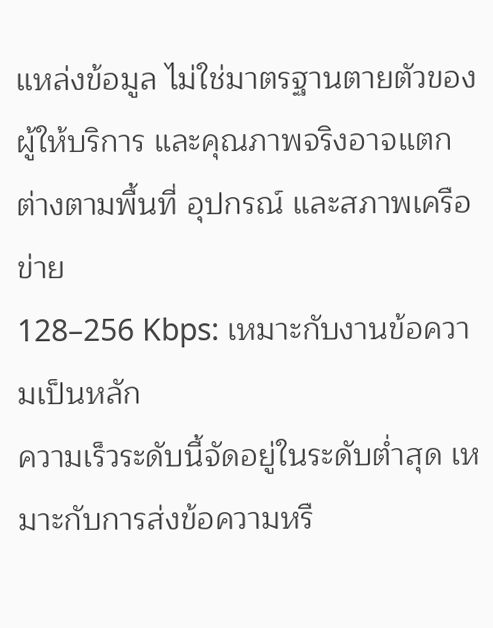แหล่งข้อมูล ไม่ใช่มาตรฐานตายตัวของผู้ให้บริการ และคุณภาพจริงอาจแตกต่างตามพื้นที่ อุปกรณ์ และสภาพเครือข่าย
128–256 Kbps: เหมาะกับงานข้อความเป็นหลัก
ความเร็วระดับนี้จัดอยู่ในระดับต่ำสุด เหมาะกับการส่งข้อความหรื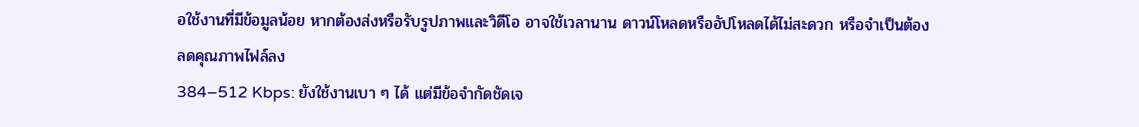อใช้งานที่มีข้อมูลน้อย หากต้องส่งหรือรับรูปภาพและวิดีโอ อาจใช้เวลานาน ดาวน์โหลดหรืออัปโหลดได้ไม่สะดวก หรือจำเป็นต้องลดคุณภาพไฟล์ลง
384–512 Kbps: ยังใช้งานเบา ๆ ได้ แต่มีข้อจำกัดชัดเจ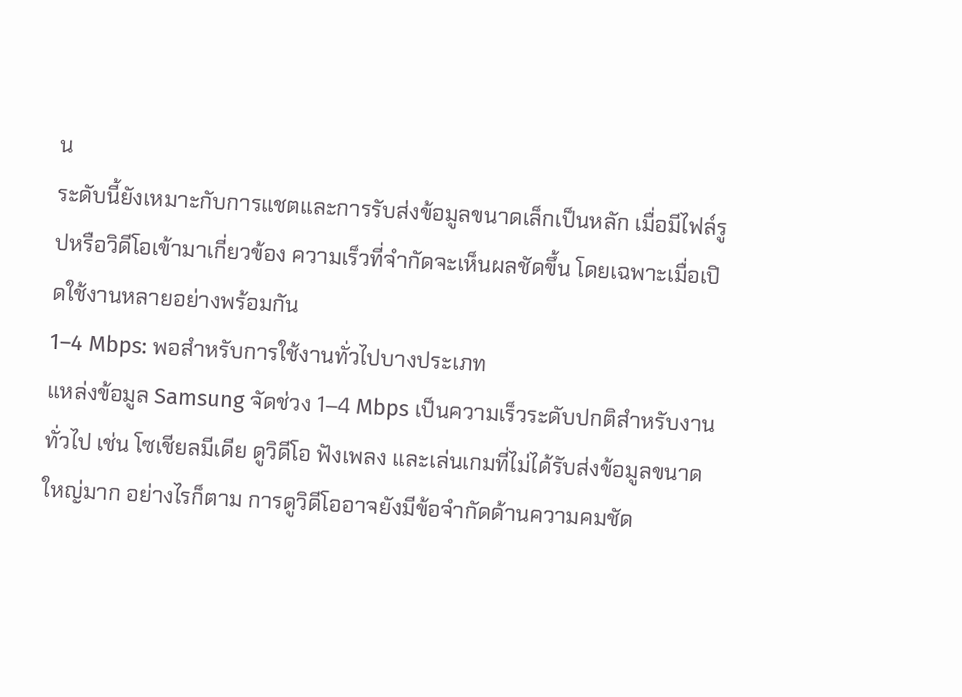น
ระดับนี้ยังเหมาะกับการแชตและการรับส่งข้อมูลขนาดเล็กเป็นหลัก เมื่อมีไฟล์รูปหรือวิดีโอเข้ามาเกี่ยวข้อง ความเร็วที่จำกัดจะเห็นผลชัดขึ้น โดยเฉพาะเมื่อเปิดใช้งานหลายอย่างพร้อมกัน
1–4 Mbps: พอสำหรับการใช้งานทั่วไปบางประเภท
แหล่งข้อมูล Samsung จัดช่วง 1–4 Mbps เป็นความเร็วระดับปกติสำหรับงานทั่วไป เช่น โซเชียลมีเดีย ดูวิดีโอ ฟังเพลง และเล่นเกมที่ไม่ได้รับส่งข้อมูลขนาดใหญ่มาก อย่างไรก็ตาม การดูวิดีโออาจยังมีข้อจำกัดด้านความคมชัด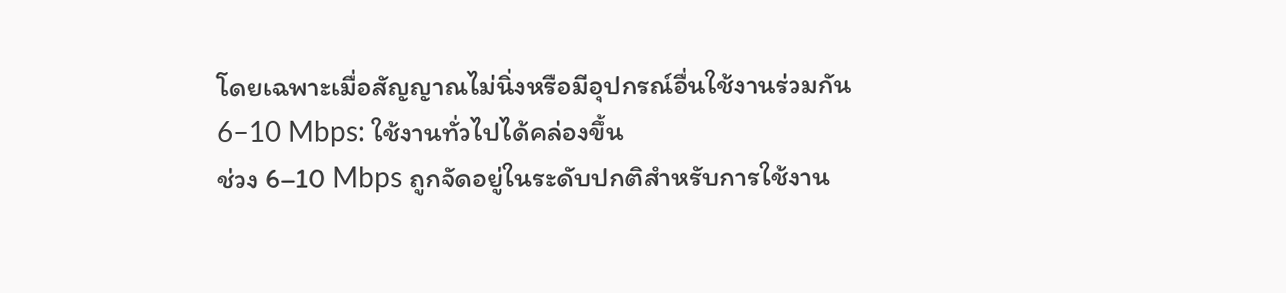โดยเฉพาะเมื่อสัญญาณไม่นิ่งหรือมีอุปกรณ์อื่นใช้งานร่วมกัน
6–10 Mbps: ใช้งานทั่วไปได้คล่องขึ้น
ช่วง 6–10 Mbps ถูกจัดอยู่ในระดับปกติสำหรับการใช้งาน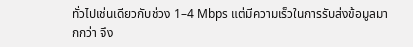ทั่วไปเช่นเดียวกับช่วง 1–4 Mbps แต่มีความเร็วในการรับส่งข้อมูลมากกว่า จึง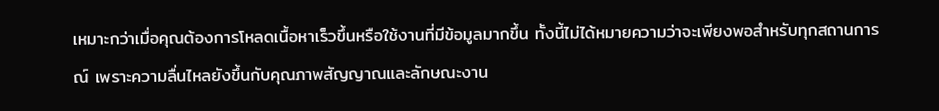เหมาะกว่าเมื่อคุณต้องการโหลดเนื้อหาเร็วขึ้นหรือใช้งานที่มีข้อมูลมากขึ้น ทั้งนี้ไม่ได้หมายความว่าจะเพียงพอสำหรับทุกสถานการณ์ เพราะความลื่นไหลยังขึ้นกับคุณภาพสัญญาณและลักษณะงาน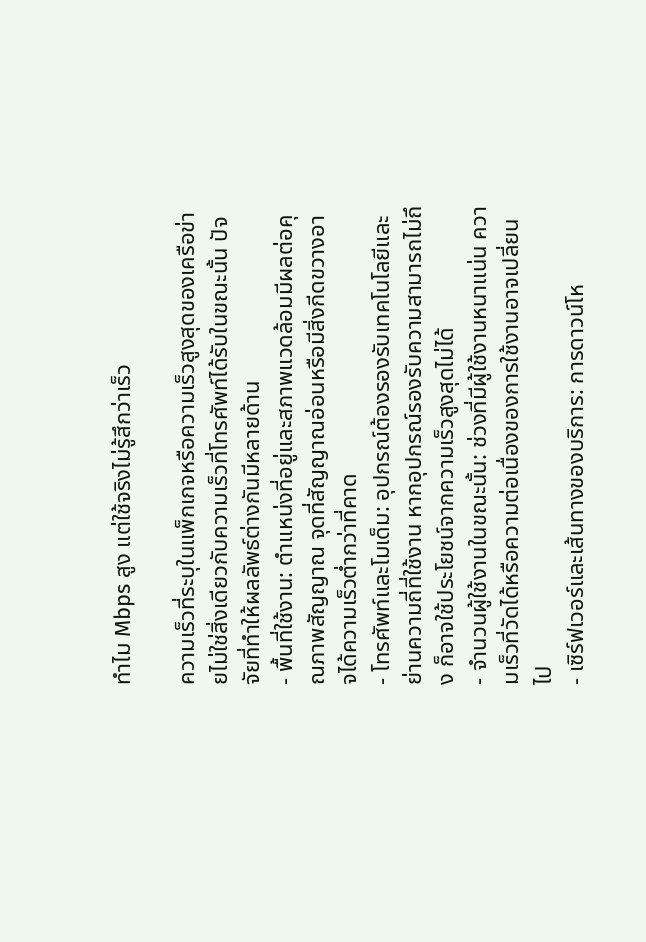ทำไม Mbps สูง แต่ใช้จริงไม่รู้สึกว่าเร็ว

ความเร็วที่ระบุในแพ็กเกจหรือความเร็วสูงสุดของเครือข่ายไม่ใช่สิ่งเดียวกับความเร็วที่โทรศัพท์ได้รับในขณะนั้น ปัจจัยที่ทำให้ผลลัพธ์ต่างกันมีหลายด้าน
- พื้นที่ใช้งาน: ตำแหน่งที่อยู่และสภาพแวดล้อมมีผลต่อคุณภาพสัญญาณ จุดที่สัญญาณอ่อนหรือมีสิ่งกีดขวางอาจได้ความเร็วต่ำกว่าที่คาด
- โทรศัพท์และโมเด็ม: อุปกรณ์ต้องรองรับเทคโนโลยีและย่านความถี่ที่ใช้งาน หากอุปกรณ์รองรับความสามารถไม่ถึง ก็อาจใช้ประโยชน์จากความเร็วสูงสุดไม่ได้
- จำนวนผู้ใช้งานในขณะนั้น: ช่วงที่มีผู้ใช้งานหนาแน่น ความเร็วที่วัดได้หรือความต่อเนื่องของการใช้งานอาจเปลี่ยนไป
- เซิร์ฟเวอร์และเส้นทางของบริการ: การดาวน์โห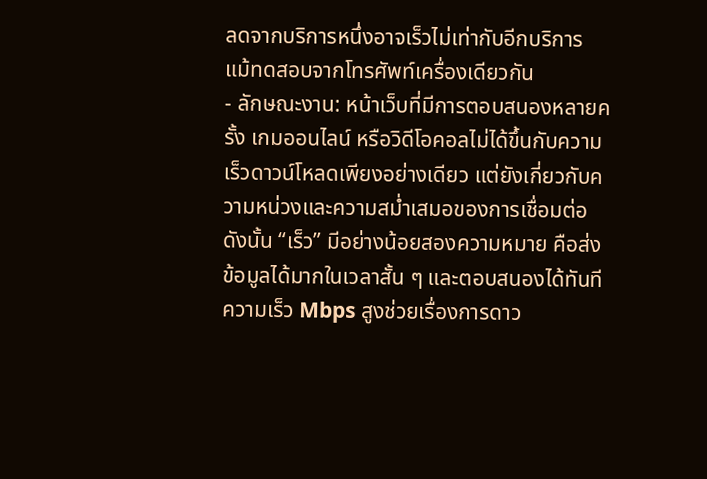ลดจากบริการหนึ่งอาจเร็วไม่เท่ากับอีกบริการ แม้ทดสอบจากโทรศัพท์เครื่องเดียวกัน
- ลักษณะงาน: หน้าเว็บที่มีการตอบสนองหลายครั้ง เกมออนไลน์ หรือวิดีโอคอลไม่ได้ขึ้นกับความเร็วดาวน์โหลดเพียงอย่างเดียว แต่ยังเกี่ยวกับความหน่วงและความสม่ำเสมอของการเชื่อมต่อ
ดังนั้น “เร็ว” มีอย่างน้อยสองความหมาย คือส่งข้อมูลได้มากในเวลาสั้น ๆ และตอบสนองได้ทันที ความเร็ว Mbps สูงช่วยเรื่องการดาว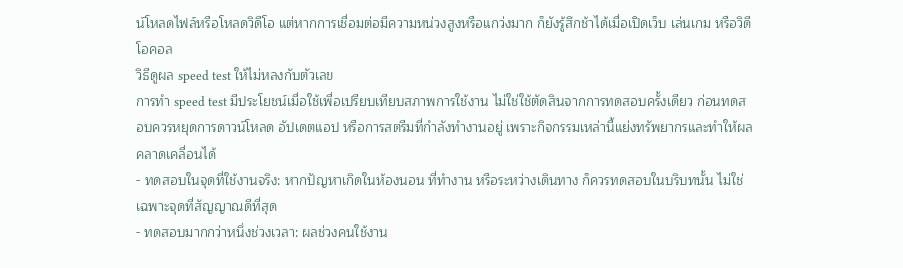น์โหลดไฟล์หรือโหลดวิดีโอ แต่หากการเชื่อมต่อมีความหน่วงสูงหรือแกว่งมาก ก็ยังรู้สึกช้าได้เมื่อเปิดเว็บ เล่นเกม หรือวิดีโอคอล
วิธีดูผล speed test ให้ไม่หลงกับตัวเลข
การทำ speed test มีประโยชน์เมื่อใช้เพื่อเปรียบเทียบสภาพการใช้งาน ไม่ใช่ใช้ตัดสินจากการทดสอบครั้งเดียว ก่อนทดสอบควรหยุดการดาวน์โหลด อัปเดตแอป หรือการสตรีมที่กำลังทำงานอยู่ เพราะกิจกรรมเหล่านี้แย่งทรัพยากรและทำให้ผลคลาดเคลื่อนได้
- ทดสอบในจุดที่ใช้งานจริง: หากปัญหาเกิดในห้องนอน ที่ทำงาน หรือระหว่างเดินทาง ก็ควรทดสอบในบริบทนั้น ไม่ใช่เฉพาะจุดที่สัญญาณดีที่สุด
- ทดสอบมากกว่าหนึ่งช่วงเวลา: ผลช่วงคนใช้งาน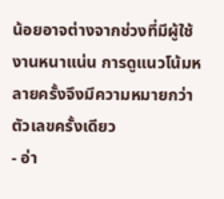น้อยอาจต่างจากช่วงที่มีผู้ใช้งานหนาแน่น การดูแนวโน้มหลายครั้งจึงมีความหมายกว่าตัวเลขครั้งเดียว
- อ่า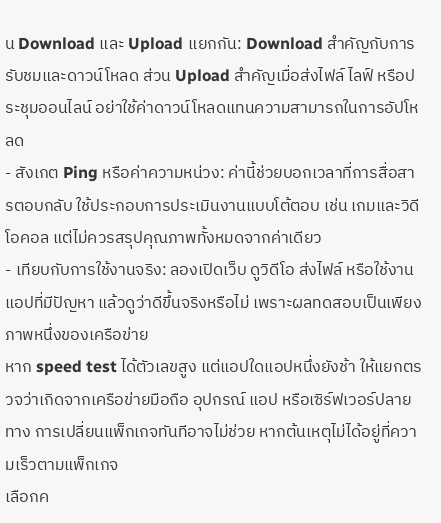น Download และ Upload แยกกัน: Download สำคัญกับการรับชมและดาวน์โหลด ส่วน Upload สำคัญเมื่อส่งไฟล์ ไลฟ์ หรือประชุมออนไลน์ อย่าใช้ค่าดาวน์โหลดแทนความสามารถในการอัปโหลด
- สังเกต Ping หรือค่าความหน่วง: ค่านี้ช่วยบอกเวลาที่การสื่อสารตอบกลับ ใช้ประกอบการประเมินงานแบบโต้ตอบ เช่น เกมและวิดีโอคอล แต่ไม่ควรสรุปคุณภาพทั้งหมดจากค่าเดียว
- เทียบกับการใช้งานจริง: ลองเปิดเว็บ ดูวิดีโอ ส่งไฟล์ หรือใช้งานแอปที่มีปัญหา แล้วดูว่าดีขึ้นจริงหรือไม่ เพราะผลทดสอบเป็นเพียงภาพหนึ่งของเครือข่าย
หาก speed test ได้ตัวเลขสูง แต่แอปใดแอปหนึ่งยังช้า ให้แยกตรวจว่าเกิดจากเครือข่ายมือถือ อุปกรณ์ แอป หรือเซิร์ฟเวอร์ปลายทาง การเปลี่ยนแพ็กเกจทันทีอาจไม่ช่วย หากต้นเหตุไม่ได้อยู่ที่ความเร็วตามแพ็กเกจ
เลือกค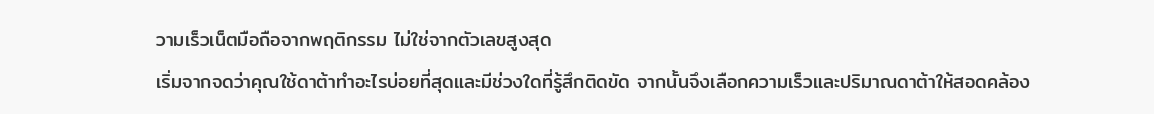วามเร็วเน็ตมือถือจากพฤติกรรม ไม่ใช่จากตัวเลขสูงสุด
เริ่มจากจดว่าคุณใช้ดาต้าทำอะไรบ่อยที่สุดและมีช่วงใดที่รู้สึกติดขัด จากนั้นจึงเลือกความเร็วและปริมาณดาต้าให้สอดคล้อง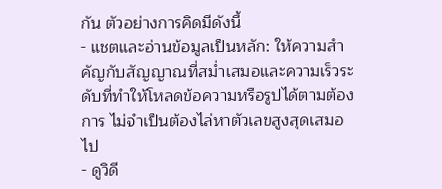กัน ตัวอย่างการคิดมีดังนี้
- แชตและอ่านข้อมูลเป็นหลัก: ให้ความสำคัญกับสัญญาณที่สม่ำเสมอและความเร็วระดับที่ทำให้โหลดข้อความหรือรูปได้ตามต้องการ ไม่จำเป็นต้องไล่หาตัวเลขสูงสุดเสมอไป
- ดูวิดี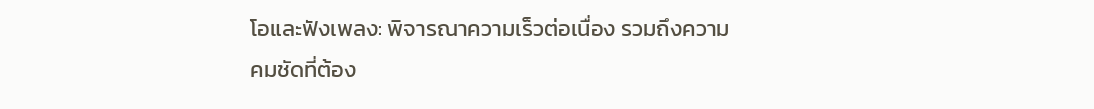โอและฟังเพลง: พิจารณาความเร็วต่อเนื่อง รวมถึงความคมชัดที่ต้อง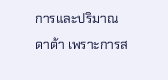การและปริมาณดาต้า เพราะการส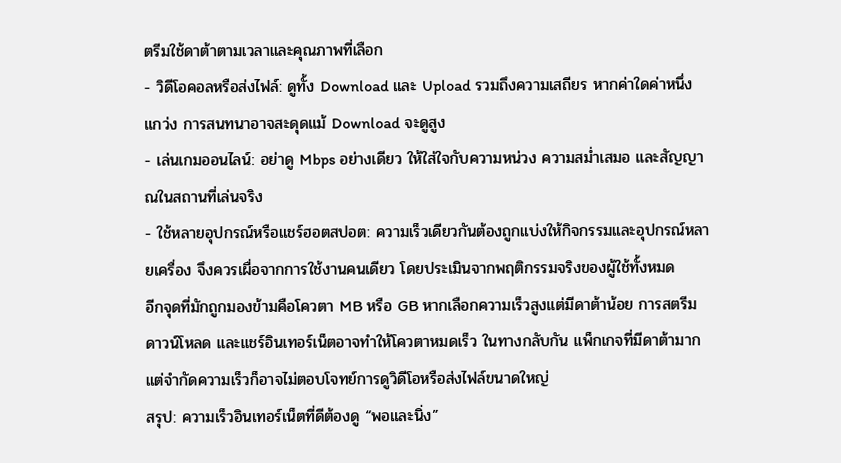ตรีมใช้ดาต้าตามเวลาและคุณภาพที่เลือก
- วิดีโอคอลหรือส่งไฟล์: ดูทั้ง Download และ Upload รวมถึงความเสถียร หากค่าใดค่าหนึ่งแกว่ง การสนทนาอาจสะดุดแม้ Download จะดูสูง
- เล่นเกมออนไลน์: อย่าดู Mbps อย่างเดียว ให้ใส่ใจกับความหน่วง ความสม่ำเสมอ และสัญญาณในสถานที่เล่นจริง
- ใช้หลายอุปกรณ์หรือแชร์ฮอตสปอต: ความเร็วเดียวกันต้องถูกแบ่งให้กิจกรรมและอุปกรณ์หลายเครื่อง จึงควรเผื่อจากการใช้งานคนเดียว โดยประเมินจากพฤติกรรมจริงของผู้ใช้ทั้งหมด
อีกจุดที่มักถูกมองข้ามคือโควตา MB หรือ GB หากเลือกความเร็วสูงแต่มีดาต้าน้อย การสตรีม ดาวน์โหลด และแชร์อินเทอร์เน็ตอาจทำให้โควตาหมดเร็ว ในทางกลับกัน แพ็กเกจที่มีดาต้ามากแต่จำกัดความเร็วก็อาจไม่ตอบโจทย์การดูวิดีโอหรือส่งไฟล์ขนาดใหญ่
สรุป: ความเร็วอินเทอร์เน็ตที่ดีต้องดู “พอและนิ่ง”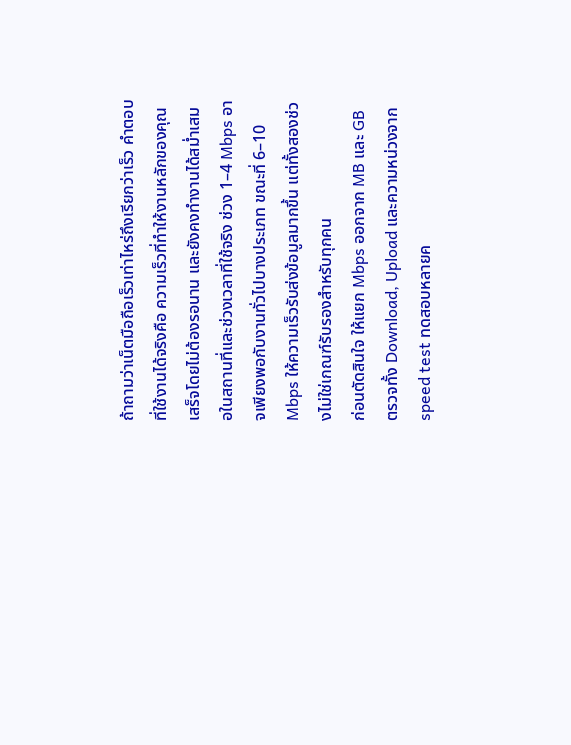ถ้าถามว่าเน็ตมือถือเร็วเท่าไหร่ถึงเรียกว่าเร็ว คำตอบที่ใช้งานได้จริงคือ ความเร็วที่ทำให้งานหลักของคุณเสร็จโดยไม่ต้องรอนาน และยังคงทำงานได้สม่ำเสมอในสถานที่และช่วงเวลาที่ใช้จริง ช่วง 1–4 Mbps อาจเพียงพอกับงานทั่วไปบางประเภท ขณะที่ 6–10 Mbps ให้ความเร็วรับส่งข้อมูลมากขึ้น แต่ทั้งสองช่วงไม่ใช่เกณฑ์รับรองสำหรับทุกคน
ก่อนตัดสินใจ ให้แยก Mbps ออกจาก MB และ GB ตรวจทั้ง Download, Upload และความหน่วงจาก speed test ทดสอบหลายค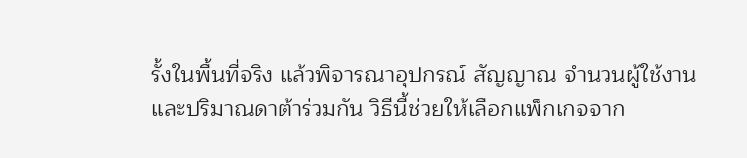รั้งในพื้นที่จริง แล้วพิจารณาอุปกรณ์ สัญญาณ จำนวนผู้ใช้งาน และปริมาณดาต้าร่วมกัน วิธีนี้ช่วยให้เลือกแพ็กเกจจาก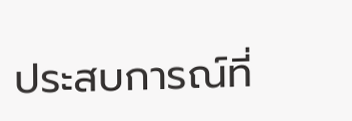ประสบการณ์ที่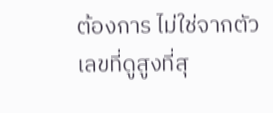ต้องการ ไม่ใช่จากตัวเลขที่ดูสูงที่สุ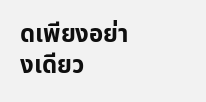ดเพียงอย่างเดียว